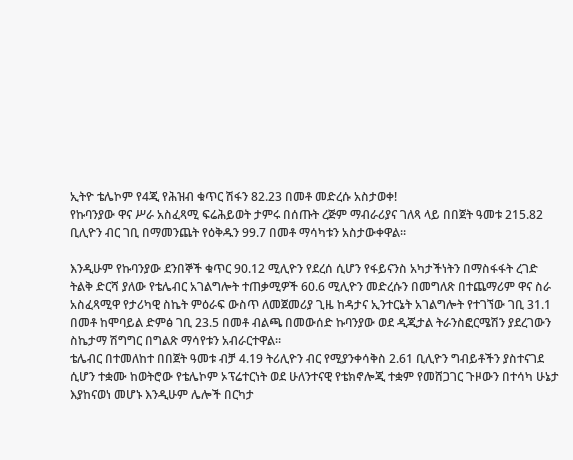ኢትዮ ቴሌኮም የ4ጂ የሕዝብ ቁጥር ሽፋን 82.23 በመቶ መድረሱ አስታወቀ!
የኩባንያው ዋና ሥራ አስፈጻሚ ፍሬሕይወት ታምሩ በሰጡት ረጅም ማብራሪያና ገለጻ ላይ በበጀት ዓመቱ 215.82 ቢሊዮን ብር ገቢ በማመንጨት የዕቅዱን 99.7 በመቶ ማሳካቱን አስታውቀዋል።

እንዲሁም የኩባንያው ደንበኞች ቁጥር 90.12 ሚሊዮን የደረሰ ሲሆን የፋይናንስ አካታችነትን በማስፋፋት ረገድ ትልቅ ድርሻ ያለው የቴሌብር አገልግሎት ተጠቃሚዎች 60.6 ሚሊዮን መድረሱን በመግለጽ በተጨማሪም ዋና ስራ አስፈጻሚዋ የታሪካዊ ስኬት ምዕራፍ ውስጥ ለመጀመሪያ ጊዜ ከዳታና ኢንተርኔት አገልግሎት የተገኘው ገቢ 31.1 በመቶ ከሞባይል ድምፅ ገቢ 23.5 በመቶ ብልጫ በመውሰድ ኩባንያው ወደ ዲጂታል ትራንስፎርሜሽን ያደረገውን ስኬታማ ሽግግር በግልጽ ማሳየቱን አብራርተዋል።
ቴሌብር በተመለከተ በበጀት ዓመቱ ብቻ 4.19 ትሪሊዮን ብር የሚያንቀሳቅስ 2.61 ቢሊዮን ግብይቶችን ያስተናገደ ሲሆን ተቋሙ ከወትሮው የቴሌኮም ኦፕሬተርነት ወደ ሁለንተናዊ የቴክኖሎጂ ተቋም የመሸጋገር ጉዞውን በተሳካ ሁኔታ እያከናወነ መሆኑ እንዲሁም ሌሎች በርካታ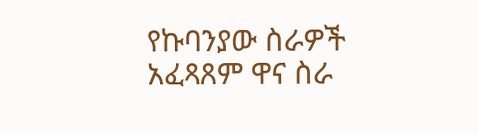የኩባንያው ስራዎች አፈጻጸም ዋና ስራ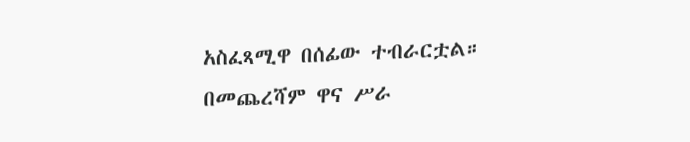አስፈጻሚዋ በሰፊው ተብራርቷል።
በመጨረሻም ዋና ሥራ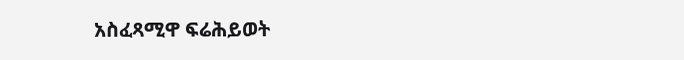አስፈጻሚዋ ፍሬሕይወት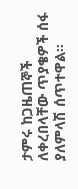ታምሩ ከጋዜጠኞች ለቀረበላቸው ጥያቄዎች ሰፋ ያለምላሽ ሰጥተዋል።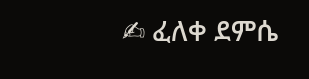✍ ፈለቀ ደምሴ